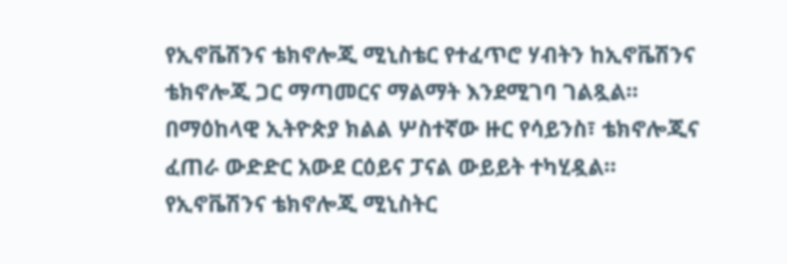የኢኖቬሽንና ቴክኖሎጂ ሚኒስቴር የተፈጥሮ ሃብትን ከኢኖቬሽንና ቴክኖሎጂ ጋር ማጣመርና ማልማት እንደሚገባ ገልጿል።
በማዕከላዊ ኢትዮጵያ ክልል ሦስተኛው ዙር የሳይንስ፣ ቴክኖሎጂና ፈጠራ ውድድር አውደ ርዕይና ፓናል ውይይት ተካሂዷል።
የኢኖቬሽንና ቴክኖሎጂ ሚኒስትር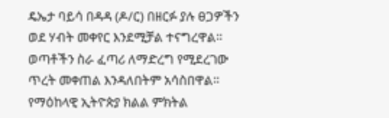ዴኤታ ባይሳ በዳዳ (ዶ/ር) በዘርፉ ያሉ ፀጋዎችን ወደ ሃብት መቀየር እንደሚቻል ተናግረዋል። ወጣቶችን ስራ ፈጣሪ ለማድረግ የሚደረገው ጥረት መቀጠል እንዳለበትም አሳስበዋል።
የማዕከላዊ ኢትዮጵያ ክልል ምክትል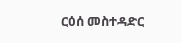ርዕሰ መስተዳድር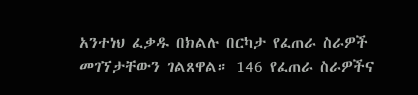አንተነህ ፈቃዱ በክልሉ በርካታ የፈጠራ ስራዎች መገኘታቸውን ገልጸዋል። 146 የፈጠራ ስራዎችና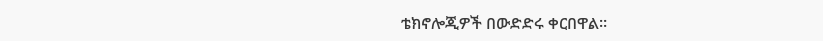ቴክኖሎጂዎች በውድድሩ ቀርበዋል።